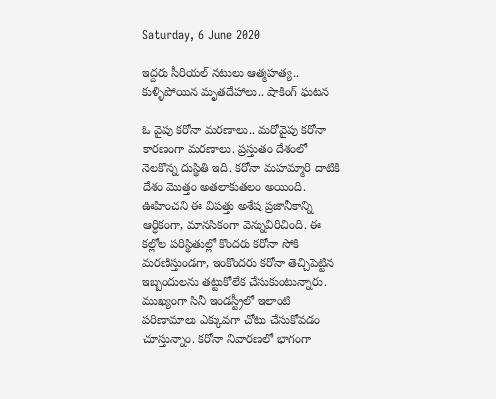Saturday, 6 June 2020

ఇద్దరు సీరియల్ నటులు ఆత్మహత్య.. కుళ్ళిపోయిన మృతదేహాలు.. షాకింగ్ ఘటన

ఓ వైపు కరోనా మరణాలు.. మరోవైపు కరోనా కారణంగా మరణాలు. ప్రస్తుతం దేశంలో నెలకొన్న దుస్థితి ఇది. కరోనా మహమ్మారి దాటికి దేశం మొత్తం అతలాకుతలం అయింది. ఊహించని ఈ విపత్తు అశేష ప్రజానీకాన్ని ఆర్ధికంగా, మానసికంగా వెన్నువిరిచింది. ఈ కల్లోల పరిస్థితుల్లో కొందరు కరోనా సోకి మరణిస్తుండగా, ఇంకొందరు కరోనా తెచ్చిపెట్టిన ఇబ్బందులను తట్టుకోలేక చేసుకుంటున్నారు. ముఖ్యంగా సినీ ఇండస్ట్రీలో ఇలాంటి పరిణామాలు ఎక్కువగా చోటు చేసుకోవడం చూస్తున్నాం. కరోనా నివారణలో భాగంగా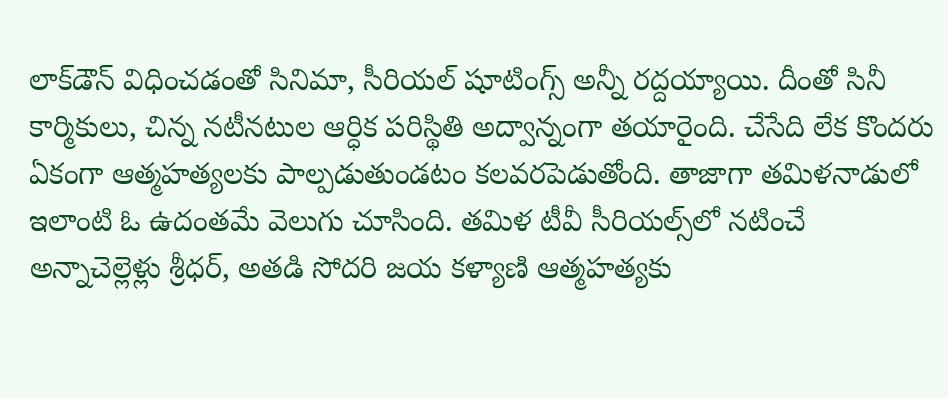లాక్‌డౌన్ విధించడంతో సినిమా, సీరియల్ షూటింగ్స్ అన్నీ రద్దయ్యాయి. దీంతో సినీ కార్మికులు, చిన్న నటీనటుల ఆర్ధిక పరిస్థితి అద్వాన్నంగా తయారైంది. చేసేది లేక కొందరు ఏకంగా ఆత్మహత్యలకు పాల్పడుతుండటం కలవరపెడుతోంది. తాజాగా తమిళనాడులో ఇలాంటి ఓ ఉదంతమే వెలుగు చూసింది. తమిళ టీవీ సీరియల్స్‌లో నటించే అన్నాచెల్లెళ్లు శ్రీధర్, అతడి సోదరి జయ కళ్యాణి ఆత్మహత్యకు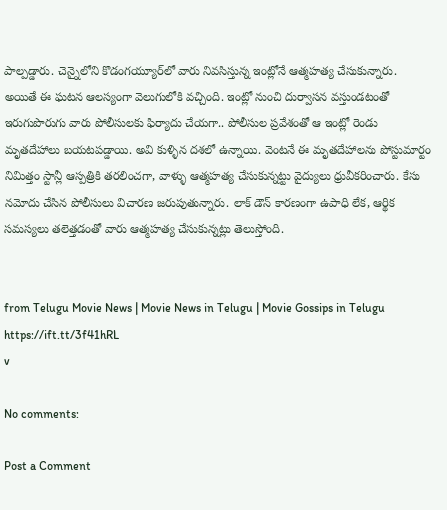పాల్పడ్డారు. చెన్నైలోని కొడంగయ్యూర్‌లో వారు నివసిస్తున్న ఇంట్లోనే ఆత్మహత్య చేసుకున్నారు. అయితే ఈ ఘటన ఆలస్యంగా వెలుగులోకి వచ్చింది. ఇంట్లో నుంచి దుర్వాసన వస్తుండటంతో ఇరుగుపొరుగు వారు పోలీసులకు ఫిర్యాదు చేయగా.. పోలీసుల ప్రవేశంతో ఆ ఇంట్లో రెండు మృతదేహాలు బయటపడ్డాయి. అవి కుళ్ళిన దశలో ఉన్నాయి. వెంటనే ఈ మృతదేహాలను పోస్టుమార్టం నిమిత్తం స్టాన్లీ ఆస్పత్రికి తరలించగా, వాళ్ళు ఆత్మహత్య చేసుకున్నట్టు వైద్యులు ధ్రువీకరించారు. కేసు నమోదు చేసిన పోలీసులు విచారణ జరుపుతున్నారు. లాక్ డౌన్ కారణంగా ఉపాధి లేక, ఆర్థిక సమస్యలు తలెత్తడంతో వారు ఆత్మహత్య చేసుకున్నట్లు తెలుస్తోంది.


from Telugu Movie News | Movie News in Telugu | Movie Gossips in Telugu https://ift.tt/3f41hRL
v

No comments:

Post a Comment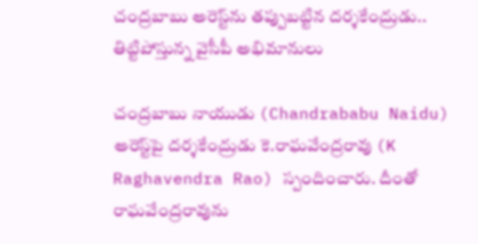చంద్రబాబు అరెస్ట్‌ను తప్పుబట్టిన దర్శకేంద్రుడు.. తిట్టిపోస్తున్న వైసీపీ అభిమానులు

చంద్రబాబు నాయుడు (Chandrababu Naidu) అరెస్ట్‌పై దర్శకేంద్రుడు కె.రాఘవేంద్రరావు (K Raghavendra Rao) స్పందించారు. దీంతో రాఘవేంద్రరావును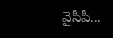వైసీపీ...